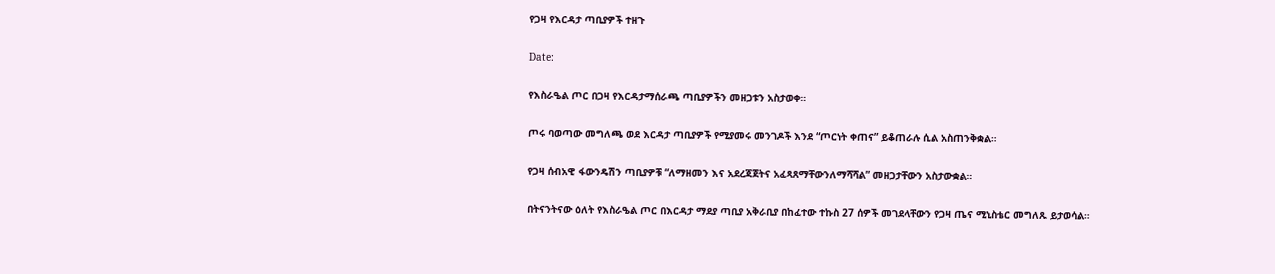የጋዛ የእርዳታ ጣቢያዎች ተዘጉ

Date:

የእስራዔል ጦር በጋዛ የእርዳታማሰራጫ ጣቢያዎችን መዘጋቱን አስታወቀ።

ጦሩ ባወጣው መግለጫ ወደ እርዳታ ጣቢያዎች የሚያመሩ መንገዶች እንደ “ጦርነት ቀጠና” ይቆጠራሉ ሲል አስጠንቅቋል።

የጋዛ ሰብአዊ ፋውንዴሽን ጣቢያዎቹ “ለማዘመን እና አደረጃጀትና አፈጻጸማቸውንለማሻሻል” መዘጋታቸውን አስታውቋል።

በትናንትናው ዕለት የእስራዔል ጦር በእርዳታ ማደያ ጣቢያ አቅራቢያ በከፈተው ተኩስ 27 ሰዎች መገደላቸውን የጋዛ ጤና ሚኒስቴር መግለጹ ይታወሳል።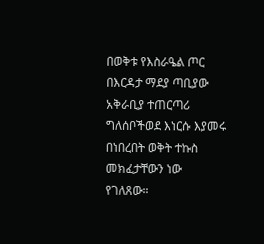በወቅቱ የእስራዔል ጦር በእርዳታ ማደያ ጣቢያው አቅራቢያ ተጠርጣሪ ግለሰቦችወደ እነርሱ እያመሩ በነበረበት ወቅት ተኩስ መክፈታቸውን ነው የገለጸው።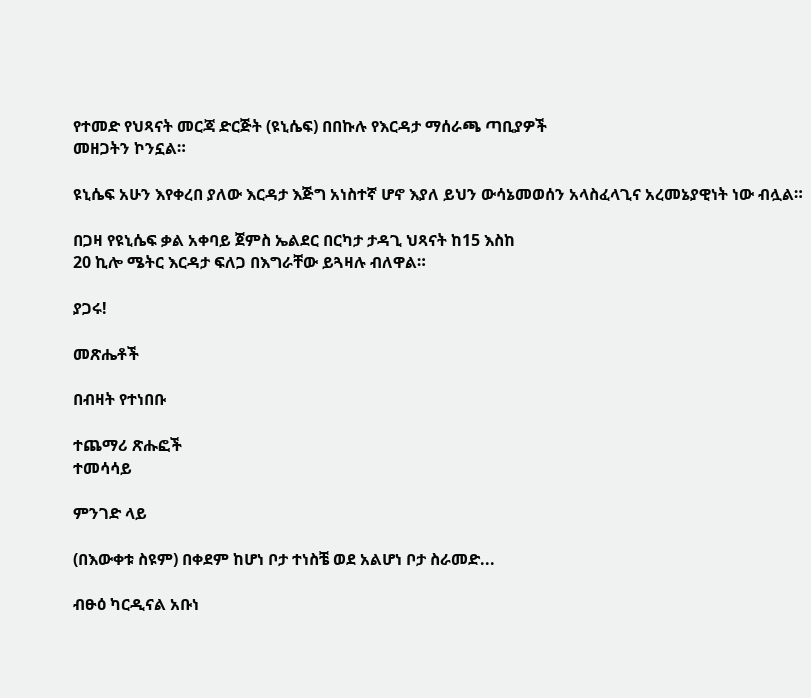የተመድ የህጻናት መርጃ ድርጅት (ዩኒሴፍ) በበኩሉ የእርዳታ ማሰራጫ ጣቢያዎች
መዘጋትን ኮንኗል።

ዩኒሴፍ አሁን እየቀረበ ያለው እርዳታ እጅግ አነስተኛ ሆኖ እያለ ይህን ውሳኔመወሰን አላስፈላጊና አረመኔያዊነት ነው ብሏል።

በጋዛ የዩኒሴፍ ቃል አቀባይ ጀምስ ኤልደር በርካታ ታዳጊ ህጻናት ከ15 እስከ
20 ኪሎ ሜትር እርዳታ ፍለጋ በእግራቸው ይጓዛሉ ብለዋል።

ያጋሩ!

መጽሔቶች

በብዛት የተነበቡ

ተጨማሪ ጽሑፎች
ተመሳሳይ

ምንገድ ላይ

(በእውቀቱ ስዩም) በቀደም ከሆነ ቦታ ተነስቼ ወደ አልሆነ ቦታ ስራመድ...

ብፁዕ ካርዲናል አቡነ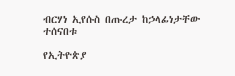ብርሃነ ኢየሱስ በጡረታ ከኃላፊነታቸው ተሰናበቱ

የኢትዮጵያ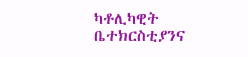ካቶሊካዊት ቤተክርስቲያንና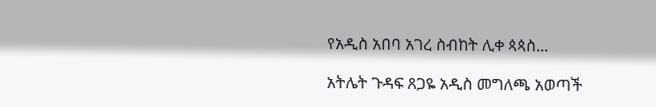የአዲስ አበባ አገረ ስብከት ሊቀ ጳጳስ...

አትሌት ጉዳፍ ጸጋዬ አዲስ መግለጫ አወጣች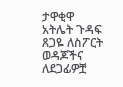ታዋቂዋ አትሌት ጉዳፍ ጸጋዬ ለስፖርት ወዳጆችና ለደጋፊዎቿ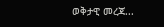ወቅታዊ መረጃ...